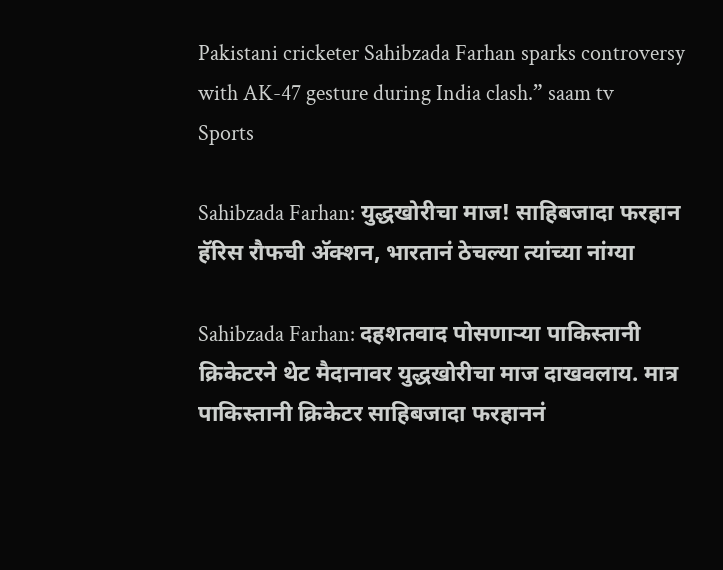Pakistani cricketer Sahibzada Farhan sparks controversy with AK-47 gesture during India clash.” saam tv
Sports

Sahibzada Farhan: युद्धखोरीचा माज! साहिबजादा फरहान हॅरिस रौफची अ‍ॅक्शन, भारतानं ठेचल्या त्यांच्या नांग्या

Sahibzada Farhan: दहशतवाद पोसणाऱ्या पाकिस्तानी क्रिकेटरने थेट मैदानावर युद्धखोरीचा माज दाखवलाय. मात्र पाकिस्तानी क्रिकेटर साहिबजादा फरहाननं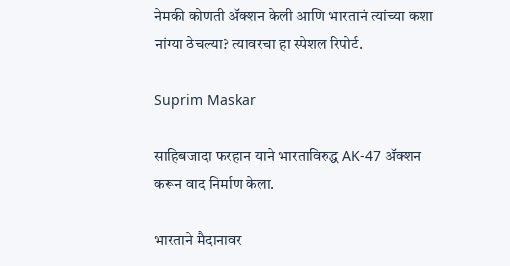नेमकी कोणती ॲक्शन केली आणि भारतानं त्यांच्या कशा नांग्या ठेचल्या? त्यावरचा हा स्पेशल रिपोर्ट.

Suprim Maskar

साहिबजादा फरहान याने भारताविरुद्ध AK-47 ॲक्शन करून वाद निर्माण केला.

भारताने मैदानावर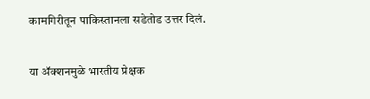कामगिरीतून पाकिस्तानला सडेतोड उत्तर दिलं.

या ॲक्शनमुळे भारतीय प्रेक्षक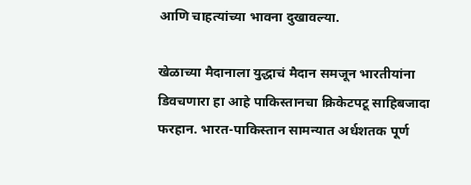आणि चाहत्यांच्या भावना दुखावल्या.

खेळाच्या मैदानाला युद्धाचं मैदान समजून भारतीयांना डिवचणारा हा आहे पाकिस्तानचा क्रिकेटपटू साहिबजादा फरहान. भारत-पाकिस्तान सामन्यात अर्धशतक पूर्ण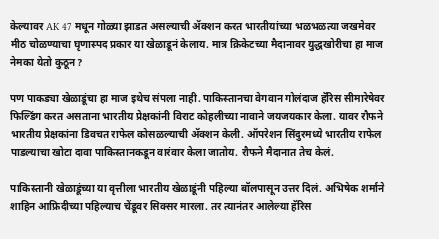केल्यावर AK 47 मधून गोळ्या झाडत असल्याची ॲक्शन करत भारतीयांच्या भळभळत्या जखमेवर मीठ चोळण्याचा घृणास्पद प्रकार या खेळाडूनं केलाय. मात्र क्रिकेटच्या मैदानावर युद्धखोरीचा हा माज नेमका येतो कुठून?

पण पाकड्या खेळाडूंचा हा माज इथेच संपला नाही. पाकिस्तानचा वेगवान गोलंदाज हॅरिस सीमारेषेवर फिल्डिंग करत असताना भारतीय प्रेक्षकांनी विराट कोहलीच्या नावाने जयजयकार केला. यावर रौफने भारतीय प्रेक्षकांना डिवचत राफेल कोसळल्याची ॲक्शन केली. ऑपरेशन सिंदुरमध्ये भारतीय राफेल पाडल्याचा खोटा दावा पाकिस्तानकडून वारंवार केला जातोय. रौफने मैदानात तेच केलं.

पाकिस्तानी खेळाडूंच्या या वृत्तीला भारतीय खेळाडूंनी पहिल्या बॉलपासून उत्तर दिलं. अभिषेक शर्माने शाहिन आफ्रिदीच्या पहिल्याच चेंडूवर सिक्सर मारला. तर त्यानंतर आलेल्या हॅरिस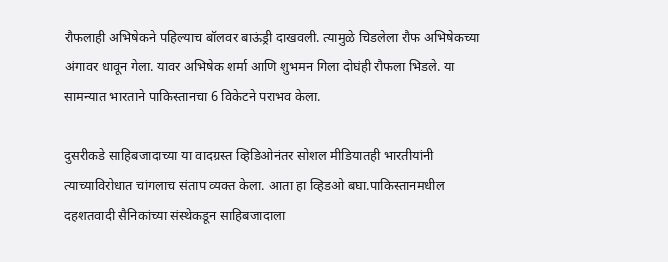रौफलाही अभिषेकने पहिल्याच बॉलवर बाऊंड्री दाखवली. त्यामुळे चिडलेला रौफ अभिषेकच्या अंगावर धावून गेला. यावर अभिषेक शर्मा आणि शुभमन गिला दोघंही रौफला भिडले. या सामन्यात भारताने पाकिस्तानचा 6 विकेटने पराभव केला.

दुसरीकडे साहिबजादाच्या या वादग्रस्त व्हिडिओनंतर सोशल मीडियातही भारतीयांनी त्याच्याविरोधात चांगलाच संताप व्यक्त केला. आता हा व्हिडओ बघा.पाकिस्तानमधील दहशतवादी सैनिकांच्या संस्थेकडून साहिबजादाला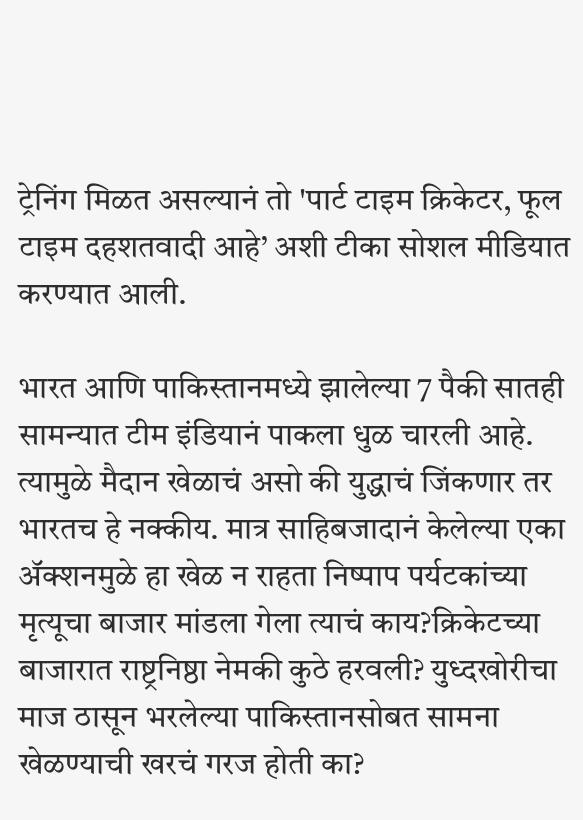ट्रेनिंग मिळत असल्यानं तो 'पार्ट टाइम क्रिकेटर, फूल टाइम दहशतवादी आहे’ अशी टीका सोशल मीडियात करण्यात आली.

भारत आणि पाकिस्तानमध्ये झालेल्या 7 पैकी सातही सामन्यात टीम इंडियानं पाकला धुळ चारली आहे. त्यामुळे मैदान खेळाचं असो की युद्धाचं जिंकणार तर भारतच हे नक्कीय. मात्र साहिबजादानं केलेल्या एका ॲक्शनमुळे हा खेळ न राहता निष्पाप पर्यटकांच्या मृत्यूचा बाजार मांडला गेला त्याचं काय?क्रिकेटच्या बाजारात राष्ट्रनिष्ठा नेमकी कुठे हरवली? युध्दखोरीचा माज ठासून भरलेल्या पाकिस्तानसोबत सामना खेळण्याची खरचं गरज होती का?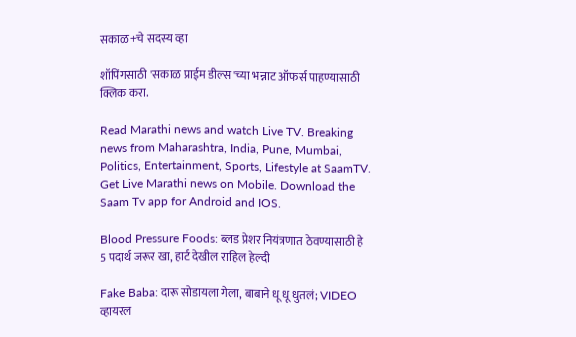सकाळ+चे सदस्य व्हा

शॉपिंगसाठी 'सकाळ प्राईम डील्स'च्या भन्नाट ऑफर्स पाहण्यासाठी क्लिक करा.

Read Marathi news and watch Live TV. Breaking news from Maharashtra, India, Pune, Mumbai, Politics, Entertainment, Sports, Lifestyle at SaamTV. Get Live Marathi news on Mobile. Download the Saam Tv app for Android and IOS.

Blood Pressure Foods: ब्लड प्रेशर नियंत्रणात ठेवण्यासाठी हे 5 पदार्थ जरूर खा, हार्ट देखील राहिल हेल्दी

Fake Baba: दारू सोडायला गेला, बाबाने धू धू धुतलं; VIDEO व्हायरल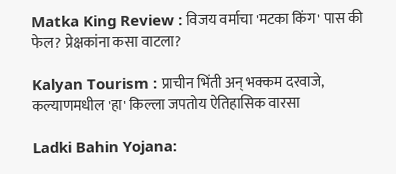Matka King Review : विजय वर्माचा 'मटका किंग' पास की फेल? प्रेक्षकांना कसा वाटला?

Kalyan Tourism : प्राचीन भिंती अन् भक्कम दरवाजे, कल्याणमधील 'हा' किल्ला जपतोय ऐतिहासिक वारसा

Ladki Bahin Yojana: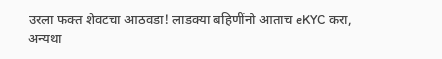उरला फक्त शेवटचा आठवडा! लाडक्या बहिणींनो आताच eKYC करा, अन्यथा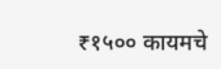₹१५०० कायमचे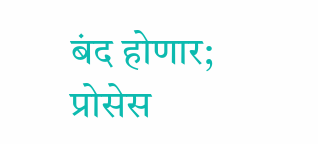बंद होणार; प्रोसेस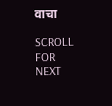वाचा

SCROLL FOR NEXT